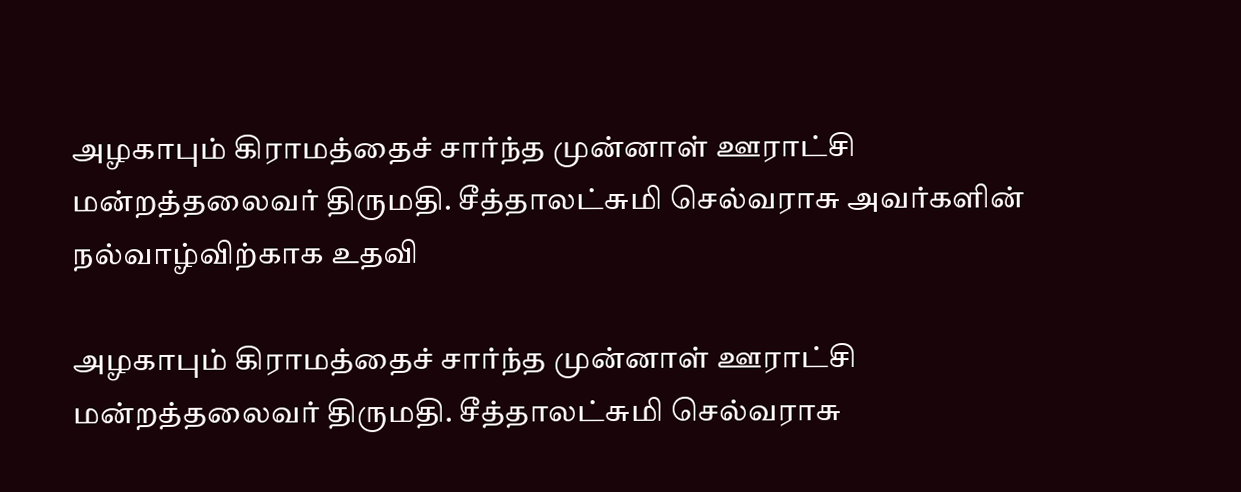அழகாபும் கிராமத்தைச் சார்ந்த முன்னாள் ஊராட்சி மன்றத்தலைவர் திருமதி. சீத்தாலட்சுமி செல்வராசு அவர்களின் நல்வாழ்விற்காக உதவி

அழகாபும் கிராமத்தைச் சார்ந்த முன்னாள் ஊராட்சி மன்றத்தலைவர் திருமதி. சீத்தாலட்சுமி செல்வராசு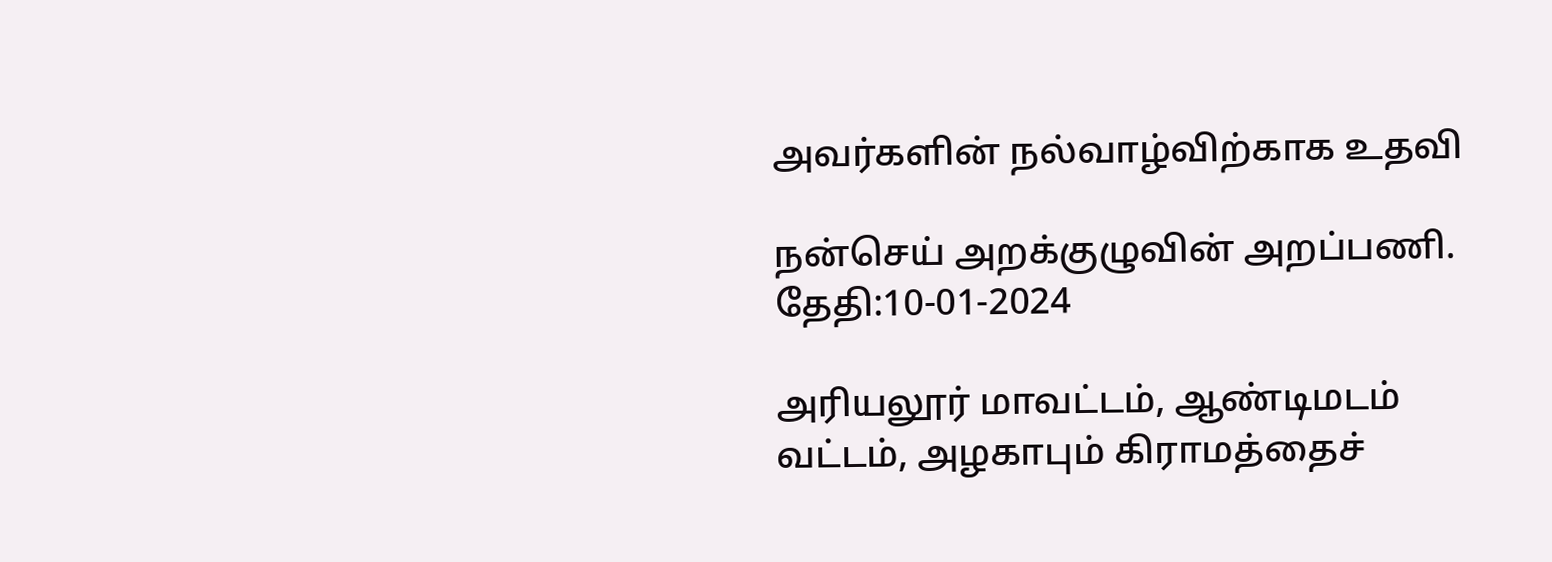அவர்களின் நல்வாழ்விற்காக உதவி

நன்செய் அறக்குழுவின் அறப்பணி.                                                                                                                                         தேதி:10-01-2024

அரியலூர் மாவட்டம், ஆண்டிமடம் வட்டம், அழகாபும் கிராமத்தைச்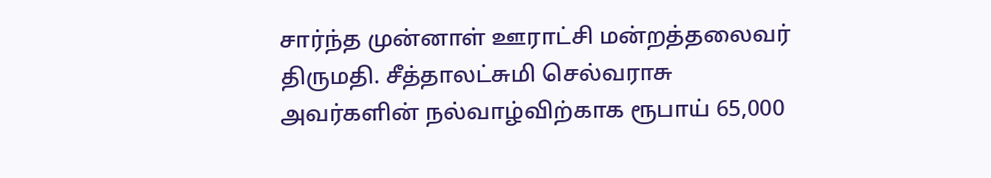சார்ந்த முன்னாள் ஊராட்சி மன்றத்தலைவர் திருமதி. சீத்தாலட்சுமி செல்வராசு அவர்களின் நல்வாழ்விற்காக ரூபாய் 65,000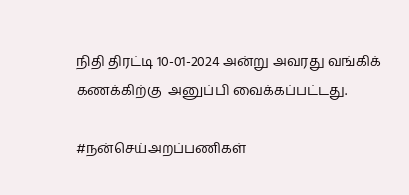நிதி திரட்டி 10-01-2024 அன்று அவரது வங்கிக் கணக்கிற்கு  அனுப்பி வைக்கப்பட்டது.

#நன்செய்அறப்பணிகள்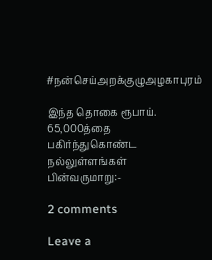#நன்செய்அறக்குழுஅழகாபுரம்

இந்த தொகை ரூபாய். 65,000த்தை பகிர்ந்துகொண்ட நல்லுள்ளங்கள் பின்வருமாறு:-

2 comments

Leave a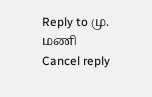Reply to மு. மணி Cancel reply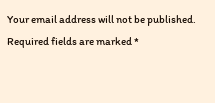Your email address will not be published. Required fields are marked *